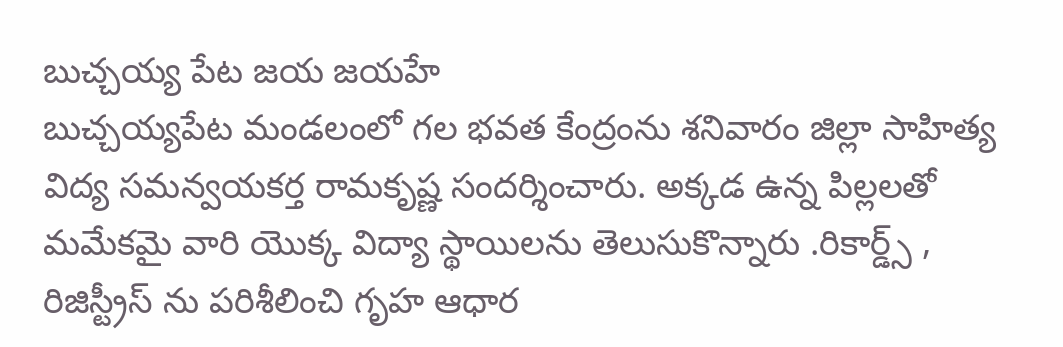బుచ్చయ్య పేట జయ జయహే
బుచ్చయ్యపేట మండలంలో గల భవత కేంద్రంను శనివారం జిల్లా సాహిత్య విద్య సమన్వయకర్త రామకృష్ణ సందర్శించారు. అక్కడ ఉన్న పిల్లలతో మమేకమై వారి యొక్క విద్యా స్థాయిలను తెలుసుకొన్నారు .రికార్డ్స్ , రిజిస్ట్రీస్ ను పరిశీలించి గృహ ఆధార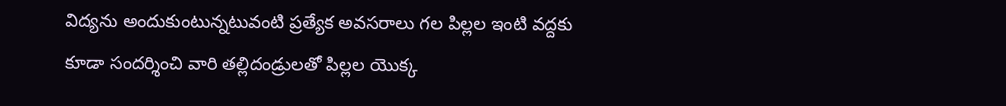విద్యను అందుకుంటున్నటువంటి ప్రత్యేక అవసరాలు గల పిల్లల ఇంటి వద్దకు కూడా సందర్శించి వారి తల్లిదండ్రులతో పిల్లల యొక్క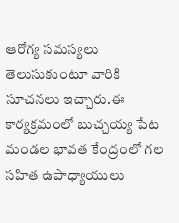ఆరోగ్య సమస్యలు తెలుసుకుంటూ వారికి సూచనలు ఇచ్చారు.ఈ కార్యక్రమంలో బుచ్చయ్య పేట మండల భావత కేంద్రంలో గల సహిత ఉపాధ్యాయులు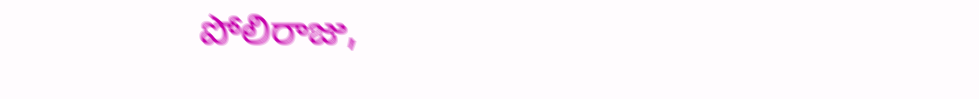పోలిరాజు,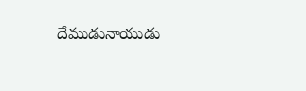దేముడునాయుడు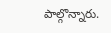పాల్గొన్నారు.